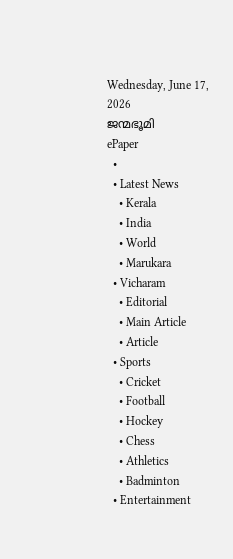Wednesday, June 17, 2026
ജന്മഭൂമി
ePaper
  •
  • Latest News
    • Kerala
    • India
    • World
    • Marukara
  • Vicharam
    • Editorial
    • Main Article
    • Article
  • Sports
    • Cricket
    • Football
    • Hockey
    • Chess
    • Athletics
    • Badminton
  • Entertainment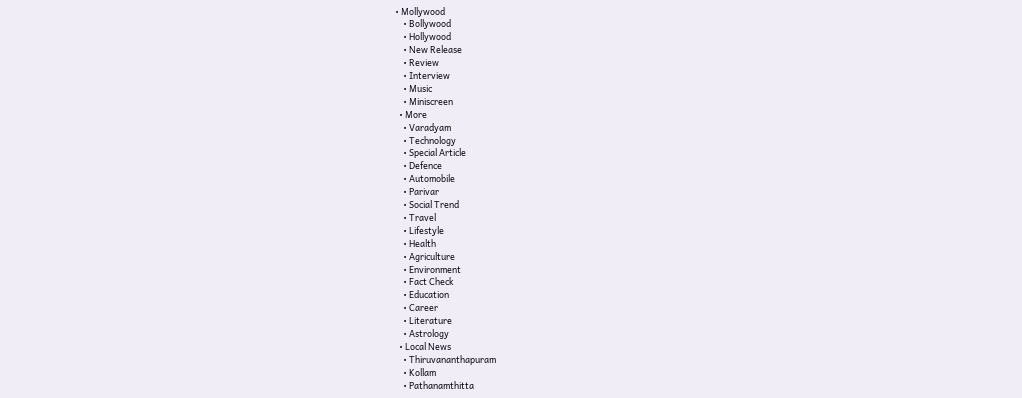• Mollywood
    • Bollywood
    • Hollywood
    • New Release
    • Review
    • Interview
    • Music
    • Miniscreen
  • More
    • Varadyam
    • Technology
    • Special Article
    • Defence
    • Automobile
    • Parivar
    • Social Trend
    • Travel
    • Lifestyle
    • Health
    • Agriculture
    • Environment
    • Fact Check
    • Education
    • Career
    • Literature
    • Astrology
  • Local News
    • Thiruvananthapuram
    • Kollam
    • Pathanamthitta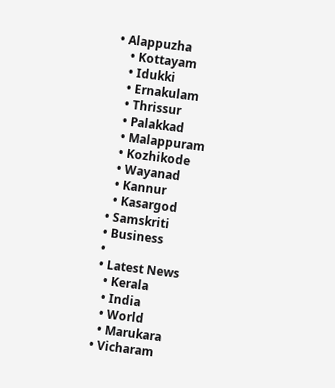• Alappuzha
    • Kottayam
    • Idukki
    • Ernakulam
    • Thrissur
    • Palakkad
    • Malappuram
    • Kozhikode
    • Wayanad
    • Kannur
    • Kasargod
  • Samskriti
  • Business
  •
  • Latest News
    • Kerala
    • India
    • World
    • Marukara
  • Vicharam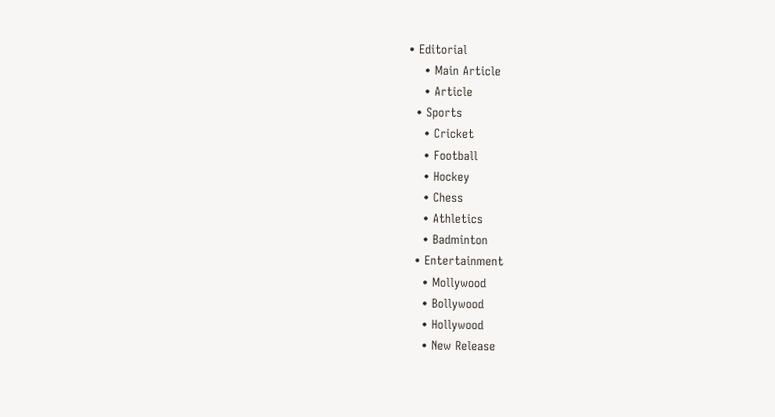• Editorial
    • Main Article
    • Article
  • Sports
    • Cricket
    • Football
    • Hockey
    • Chess
    • Athletics
    • Badminton
  • Entertainment
    • Mollywood
    • Bollywood
    • Hollywood
    • New Release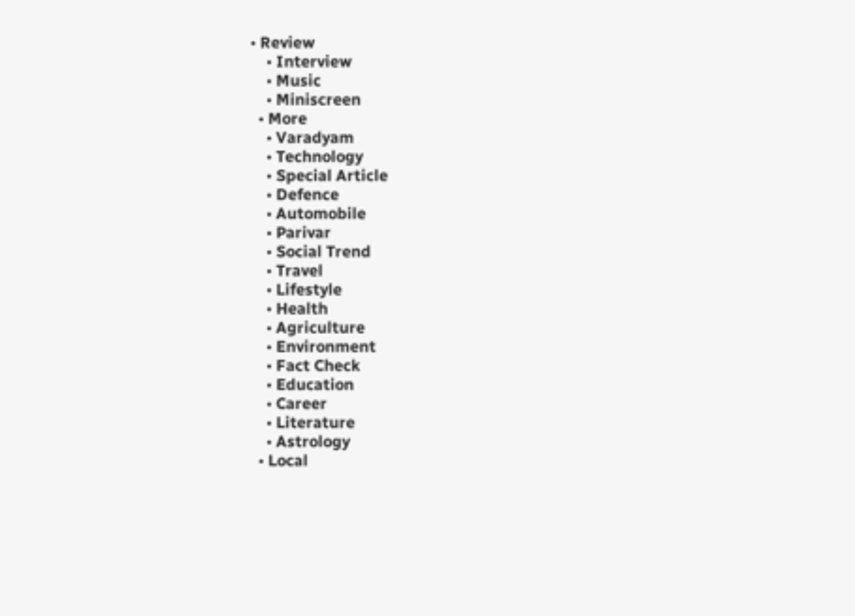• Review
    • Interview
    • Music
    • Miniscreen
  • More
    • Varadyam
    • Technology
    • Special Article
    • Defence
    • Automobile
    • Parivar
    • Social Trend
    • Travel
    • Lifestyle
    • Health
    • Agriculture
    • Environment
    • Fact Check
    • Education
    • Career
    • Literature
    • Astrology
  • Local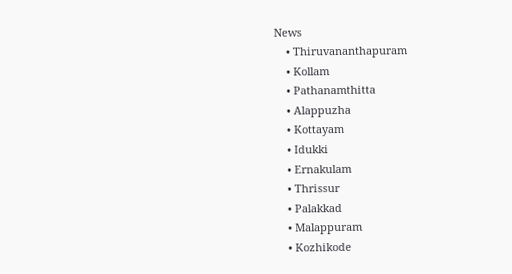News
    • Thiruvananthapuram
    • Kollam
    • Pathanamthitta
    • Alappuzha
    • Kottayam
    • Idukki
    • Ernakulam
    • Thrissur
    • Palakkad
    • Malappuram
    • Kozhikode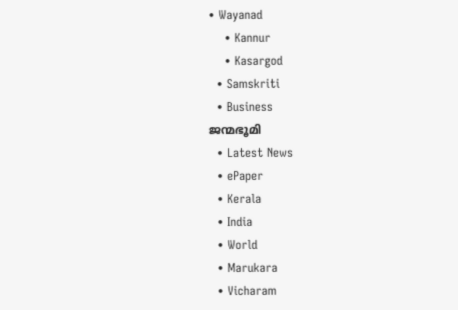• Wayanad
    • Kannur
    • Kasargod
  • Samskriti
  • Business
ജന്മഭൂമി
  • Latest News
  • ePaper
  • Kerala
  • India
  • World
  • Marukara
  • Vicharam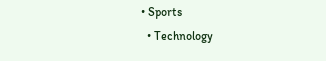• Sports
  • Technology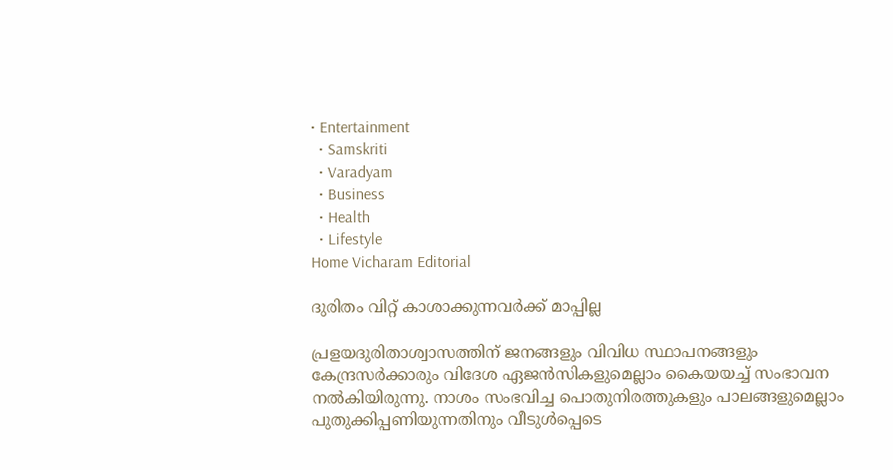• Entertainment
  • Samskriti
  • Varadyam
  • Business
  • Health
  • Lifestyle
Home Vicharam Editorial

ദുരിതം വിറ്റ് കാശാക്കുന്നവര്‍ക്ക് മാപ്പില്ല

പ്രളയദുരിതാശ്വാസത്തിന് ജനങ്ങളും വിവിധ സ്ഥാപനങ്ങളും കേന്ദ്രസര്‍ക്കാരും വിദേശ ഏജന്‍സികളുമെല്ലാം കൈയയച്ച് സംഭാവന നല്‍കിയിരുന്നു. നാശം സംഭവിച്ച പൊതുനിരത്തുകളും പാലങ്ങളുമെല്ലാം പുതുക്കിപ്പണിയുന്നതിനും വീടുള്‍പ്പെടെ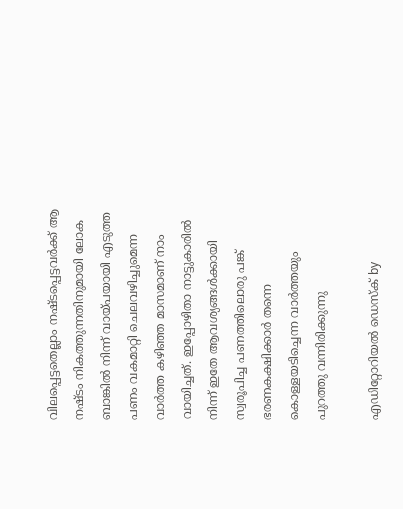വിലപ്പെട്ടതെല്ലാം നഷ്ടപ്പെട്ടവര്‍ക്ക് ആ നഷ്ടം നികത്തുന്നതിനുമായി ലോക ബാങ്കില്‍ നിന്ന് വായ്‌പയായി എടുത്ത പണം വകമാറ്റി ചെലവഴിച്ചുമെന്ന വാര്‍ത്ത കഴിഞ്ഞ മാസമാണ് നാം വായിച്ചത്. ഇപ്പോഴിതാ നാട്ടുകാരില്‍ നിന്ന് ഇതേ ആവശ്യങ്ങള്‍ക്കായി സ്വരൂപിച്ച പണത്തിലൊരു പങ്ക് ഭരണകക്ഷിക്കാര്‍ തന്നെ കൊള്ളയടിച്ചെന്ന വാര്‍ത്തയും പുറത്തു വന്നിരിക്കുന്നു

എഡിറ്റോറിയൽ ഡെസ്ക് by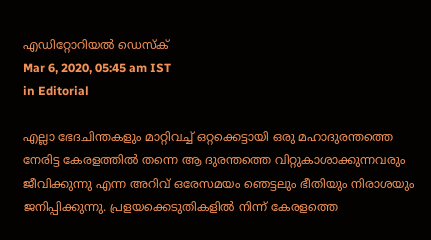എഡിറ്റോറിയൽ ഡെസ്ക്
Mar 6, 2020, 05:45 am IST
in Editorial

എല്ലാ ഭേദചിന്തകളും മാറ്റിവച്ച് ഒറ്റക്കെട്ടായി ഒരു മഹാദുരന്തത്തെ നേരിട്ട കേരളത്തില്‍ തന്നെ ആ ദുരന്തത്തെ വിറ്റുകാശാക്കുന്നവരും ജീവിക്കുന്നു എന്ന അറിവ് ഒരേസമയം ഞെട്ടലും ഭീതിയും നിരാശയും ജനിപ്പിക്കുന്നു. പ്രളയക്കെടുതികളില്‍ നിന്ന് കേരളത്തെ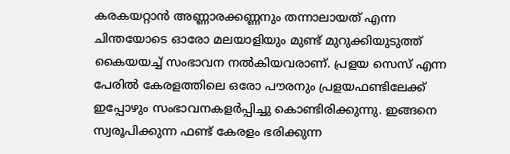കരകയറ്റാന്‍ അണ്ണാരക്കണ്ണനും തന്നാലായത് എന്ന ചിന്തയോടെ ഓരോ മലയാളിയും മുണ്ട് മുറുക്കിയുടുത്ത് കൈയയച്ച് സംഭാവന നല്‍കിയവരാണ്. പ്രളയ സെസ് എന്ന പേരില്‍ കേരളത്തിലെ ഒരോ പൗരനും പ്രളയഫണ്ടിലേക്ക് ഇപ്പോഴും സംഭാവനകളര്‍പ്പിച്ചു കൊണ്ടിരിക്കുന്നു. ഇങ്ങനെ സ്വരൂപിക്കുന്ന ഫണ്ട് കേരളം ഭരിക്കുന്ന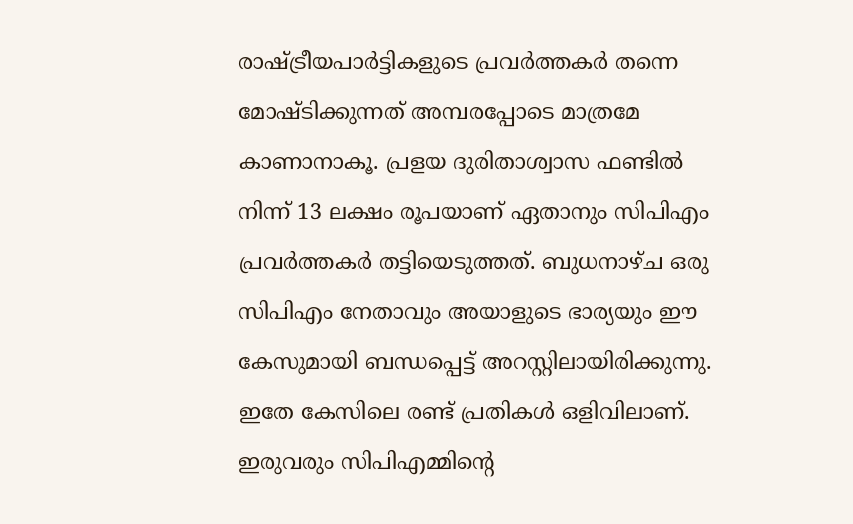രാഷ്‌ട്രീയപാര്‍ട്ടികളുടെ പ്രവര്‍ത്തകര്‍ തന്നെ മോഷ്ടിക്കുന്നത് അമ്പരപ്പോടെ മാത്രമേ കാണാനാകൂ. പ്രളയ ദുരിതാശ്വാസ ഫണ്ടില്‍ നിന്ന് 13 ലക്ഷം രൂപയാണ് ഏതാനും സിപിഎം പ്രവര്‍ത്തകര്‍ തട്ടിയെടുത്തത്. ബുധനാഴ്ച ഒരു സിപിഎം നേതാവും അയാളുടെ ഭാര്യയും ഈ കേസുമായി ബന്ധപ്പെട്ട് അറസ്റ്റിലായിരിക്കുന്നു. ഇതേ കേസിലെ രണ്ട് പ്രതികള്‍ ഒളിവിലാണ്. ഇരുവരും സിപിഎമ്മിന്റെ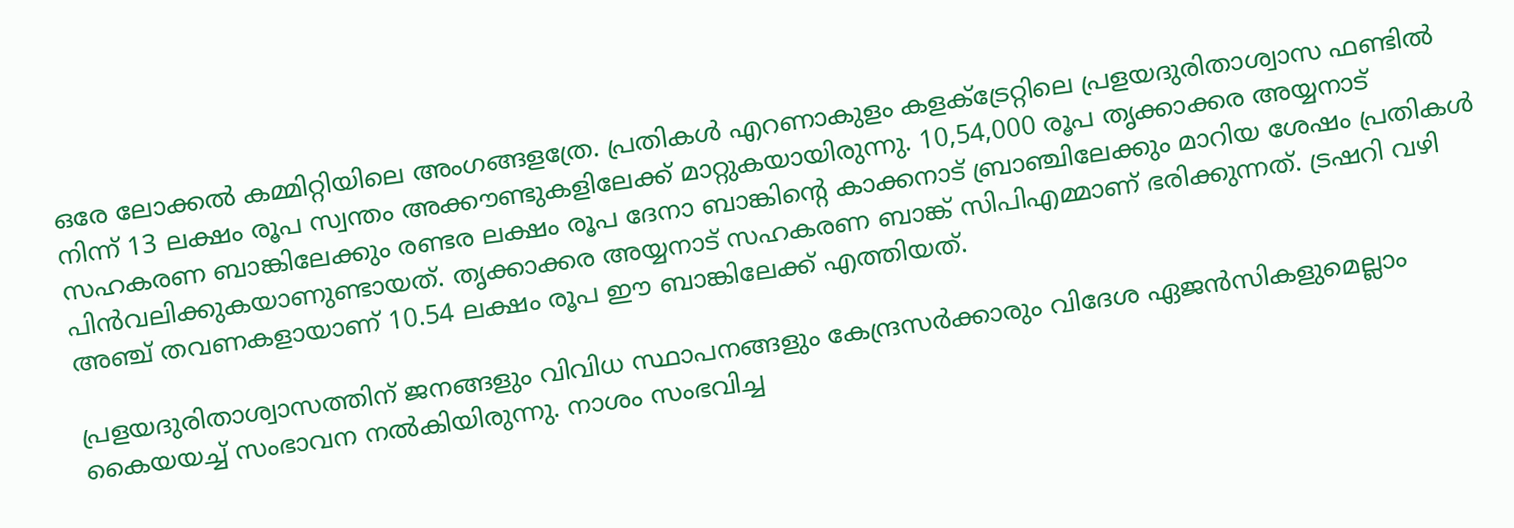ഒരേ ലോക്കല്‍ കമ്മിറ്റിയിലെ അംഗങ്ങളത്രേ. പ്രതികള്‍ എറണാകുളം കളക്ട്രേറ്റിലെ പ്രളയദുരിതാശ്വാസ ഫണ്ടില്‍ നിന്ന് 13 ലക്ഷം രൂപ സ്വന്തം അക്കൗണ്ടുകളിലേക്ക് മാറ്റുകയായിരുന്നു. 10,54,000 രൂപ തൃക്കാക്കര അയ്യനാട് സഹകരണ ബാങ്കിലേക്കും രണ്ടര ലക്ഷം രൂപ ദേനാ ബാങ്കിന്റെ കാക്കനാട് ബ്രാഞ്ചിലേക്കും മാറിയ ശേഷം പ്രതികള്‍ പിന്‍വലിക്കുകയാണുണ്ടായത്. തൃക്കാക്കര അയ്യനാട് സഹകരണ ബാങ്ക് സിപിഎമ്മാണ് ഭരിക്കുന്നത്. ട്രഷറി വഴി അഞ്ച് തവണകളായാണ് 10.54 ലക്ഷം രൂപ ഈ ബാങ്കിലേക്ക് എത്തിയത്.

പ്രളയദുരിതാശ്വാസത്തിന് ജനങ്ങളും വിവിധ സ്ഥാപനങ്ങളും കേന്ദ്രസര്‍ക്കാരും വിദേശ ഏജന്‍സികളുമെല്ലാം കൈയയച്ച് സംഭാവന നല്‍കിയിരുന്നു. നാശം സംഭവിച്ച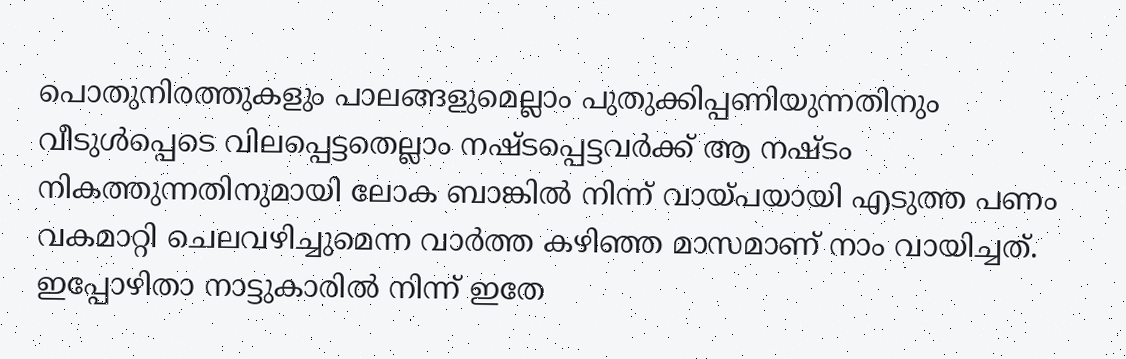പൊതുനിരത്തുകളും പാലങ്ങളുമെല്ലാം പുതുക്കിപ്പണിയുന്നതിനും വീടുള്‍പ്പെടെ വിലപ്പെട്ടതെല്ലാം നഷ്ടപ്പെട്ടവര്‍ക്ക് ആ നഷ്ടം നികത്തുന്നതിനുമായി ലോക ബാങ്കില്‍ നിന്ന് വായ്‌പയായി എടുത്ത പണം  വകമാറ്റി ചെലവഴിച്ചുമെന്ന വാര്‍ത്ത കഴിഞ്ഞ മാസമാണ് നാം വായിച്ചത്. ഇപ്പോഴിതാ നാട്ടുകാരില്‍ നിന്ന് ഇതേ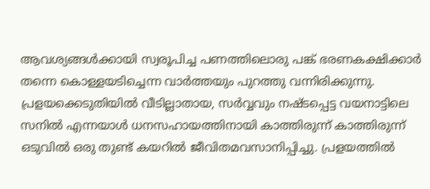ആവശ്യങ്ങള്‍ക്കായി സ്വരൂപിച്ച പണത്തിലൊരു പങ്ക് ഭരണകക്ഷിക്കാര്‍ തന്നെ കൊള്ളയടിച്ചെന്ന വാര്‍ത്തയും പുറത്തു വന്നിരിക്കുന്നു. പ്രളയക്കെടുതിയില്‍ വീടില്ലാതായ, സര്‍വ്വവും നഷ്ടപ്പെട്ട വയനാട്ടിലെ സനില്‍ എന്നയാള്‍ ധനസഹായത്തിനായി കാത്തിരുന്ന് കാത്തിരുന്ന് ഒടുവില്‍ ഒരു തുണ്ട് കയറില്‍ ജീവിതമവസാനിപ്പിച്ചു. പ്രളയത്തില്‍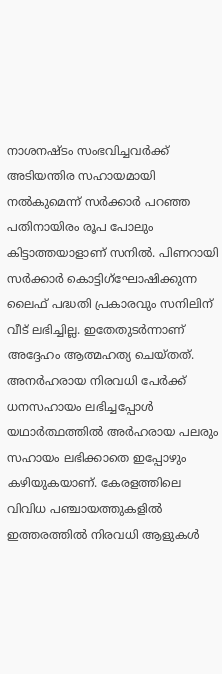നാശനഷ്ടം സംഭവിച്ചവര്‍ക്ക് അടിയന്തിര സഹായമായി നല്‍കുമെന്ന് സര്‍ക്കാര്‍ പറഞ്ഞ പതിനായിരം രൂപ പോലും കിട്ടാത്തയാളാണ് സനില്‍. പിണറായി സര്‍ക്കാര്‍ കൊട്ടിഗ്‌ഘോഷിക്കുന്ന ലൈഫ് പദ്ധതി പ്രകാരവും സനിലിന് വീട് ലഭിച്ചില്ല. ഇതേതുടര്‍ന്നാണ് അദ്ദേഹം ആത്മഹത്യ ചെയ്തത്. അനര്‍ഹരായ നിരവധി പേര്‍ക്ക് ധനസഹായം ലഭിച്ചപ്പോള്‍ യഥാര്‍ത്ഥത്തില്‍ അര്‍ഹരായ പലരും സഹായം ലഭിക്കാതെ ഇപ്പോഴും കഴിയുകയാണ്. കേരളത്തിലെ വിവിധ പഞ്ചായത്തുകളില്‍ ഇത്തരത്തില്‍ നിരവധി ആളുകള്‍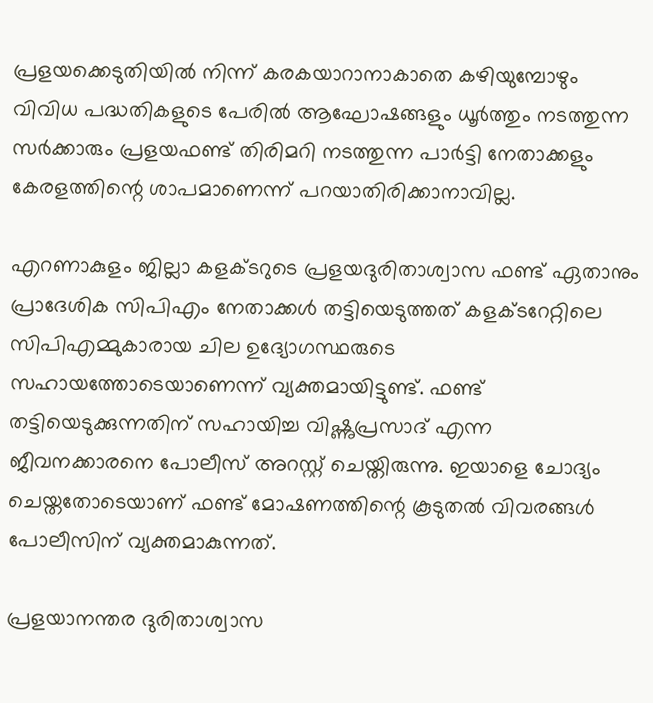പ്രളയക്കെടുതിയില്‍ നിന്ന് കരകയാറാനാകാതെ കഴിയുമ്പോഴും വിവിധ പദ്ധതികളുടെ പേരില്‍ ആഘോഷങ്ങളും ധൂര്‍ത്തും നടത്തുന്ന സര്‍ക്കാരും പ്രളയഫണ്ട് തിരിമറി നടത്തുന്ന പാര്‍ട്ടി നേതാക്കളും കേരളത്തിന്റെ ശാപമാണെന്ന് പറയാതിരിക്കാനാവില്ല.

എറണാകുളം ജില്ലാ കളക്ടറുടെ പ്രളയദുരിതാശ്വാസ ഫണ്ട് ഏതാനും പ്രാദേശിക സിപിഎം നേതാക്കള്‍ തട്ടിയെടുത്തത് കളക്ടറേറ്റിലെ സിപിഎമ്മുകാരായ ചില ഉദ്യോഗസ്ഥരുടെ സഹായത്തോടെയാണെന്ന് വ്യക്തമായിട്ടുണ്ട്. ഫണ്ട് തട്ടിയെടുക്കുന്നതിന് സഹായിച്ച വിഷ്ണുപ്രസാദ് എന്ന ജീവനക്കാരനെ പോലീസ് അറസ്റ്റ് ചെയ്തിരുന്നു. ഇയാളെ ചോദ്യം ചെയ്തതോടെയാണ് ഫണ്ട് മോഷണത്തിന്റെ കൂടുതല്‍ വിവരങ്ങള്‍ പോലീസിന് വ്യക്തമാകുന്നത്.

പ്രളയാനന്തര ദുരിതാശ്വാസ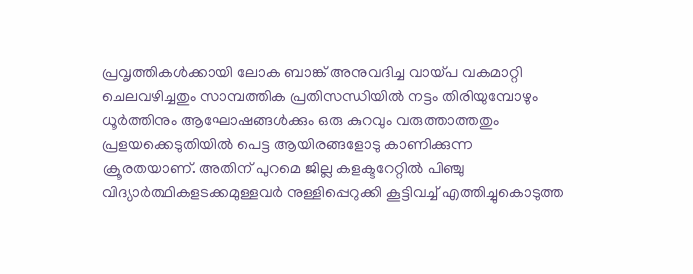പ്രവൃത്തികള്‍ക്കായി ലോക ബാങ്ക് അനുവദിച്ച വായ്‌പ വകമാറ്റി ചെലവഴിച്ചതും സാമ്പത്തിക പ്രതിസന്ധിയില്‍ നട്ടം തിരിയുമ്പോഴും ധൂര്‍ത്തിനും ആഘോഷങ്ങള്‍ക്കും ഒരു കുറവും വരുത്താത്തതും പ്രളയക്കെടുതിയില്‍ പെട്ട ആയിരങ്ങളോടു കാണിക്കുന്ന ക്രൂരതയാണ്. അതിന് പുറമെ ജില്ല കളക്ടറേറ്റില്‍ പിഞ്ചു വിദ്യാര്‍ത്ഥികളടക്കമുള്ളവര്‍ നുള്ളിപ്പെറുക്കി കൂട്ടിവച്ച് എത്തിച്ചുകൊടുത്ത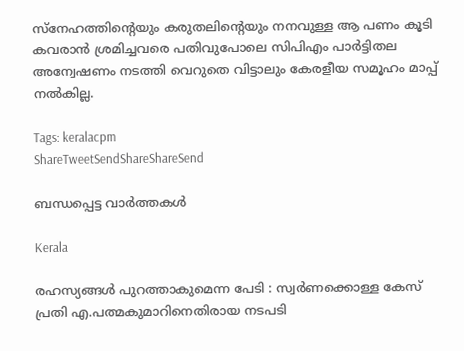സ്‌നേഹത്തിന്റെയും കരുതലിന്റെയും നനവുള്ള ആ പണം കൂടി കവരാന്‍ ശ്രമിച്ചവരെ പതിവുപോലെ സിപിഎം പാര്‍ട്ടിതല അന്വേഷണം നടത്തി വെറുതെ വിട്ടാലും കേരളീയ സമൂഹം മാപ്പ് നല്‍കില്ല.

Tags: keralacpm
ShareTweetSendShareShareSend

ബന്ധപ്പെട്ട വാര്‍ത്തകള്‍

Kerala

രഹസ്യങ്ങള്‍ പുറത്താകുമെന്ന പേടി : സ്വര്‍ണക്കൊള്ള കേസ് പ്രതി എ.പത്മകുമാറിനെതിരായ നടപടി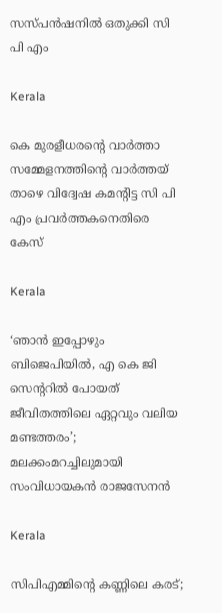സസ്പന്‍ഷനില്‍ ഒതുക്കി സി പി എം

Kerala

കെ മുരളീധരന്റെ വാര്‍ത്താ സമ്മേളനത്തിന്റെ വാര്‍ത്തയ് താഴെ വിദ്വേഷ കമന്റിട്ട സി പി എം പ്രവര്‍ത്തകനെതിരെ കേസ്

Kerala

‘ഞാൻ ഇപ്പോഴും ബിജെപിയിൽ, എ കെ ജി സെന്ററിൽ പോയത് ജീവിതത്തിലെ ഏറ്റവും വലിയ മണ്ടത്തരം’; മലക്കംമറച്ചിലുമായി സംവിധായകൻ രാജസേനൻ

Kerala

സിപിഎമ്മിന്റെ കണ്ണിലെ കരട്;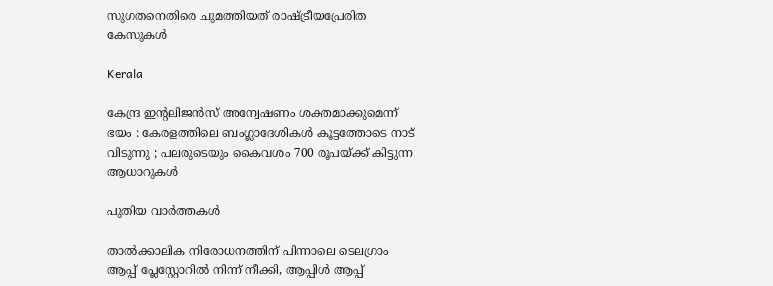സുഗതനെതിരെ ചുമത്തിയത് രാഷ്‌ട്രീയപ്രേരിത കേസുകള്‍

Kerala

കേന്ദ്ര ഇന്റലിജൻസ് അന്വേഷണം ശക്തമാക്കുമെന്ന് ഭയം : കേരളത്തിലെ ബംഗ്ലാദേശികൾ കൂട്ടത്തോടെ നാട് വിടുന്നു ; പലരുടെയും കൈവശം 700 രൂപയ്‌ക്ക് കിട്ടുന്ന ആധാറുകൾ

പുതിയ വാര്‍ത്തകള്‍

താൽക്കാലിക നിരോധനത്തിന് പിന്നാലെ ടെലഗ്രാം ആപ്പ് പ്ലേസ്റ്റോറിൽ നിന്ന് നീക്കി, ആപ്പിൾ ആപ്പ്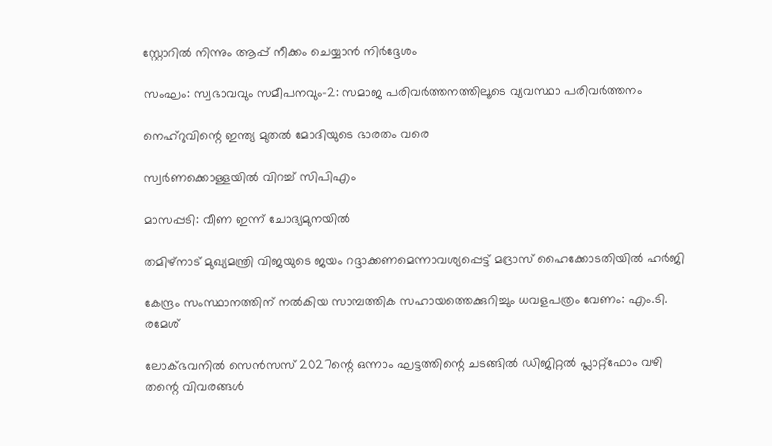സ്റ്റോറിൽ നിന്നും ആപ്പ് നീക്കം ചെയ്യാൻ നിർദ്ദേശം

സംഘം: സ്വഭാവവും സമീപനവും-2: സമാജ പരിവര്‍ത്തനത്തിലൂടെ വ്യവസ്ഥാ പരിവര്‍ത്തനം

നെഹ്‌റുവിന്റെ ഇന്ത്യ മുതല്‍ മോദിയുടെ ഭാരതം വരെ

സ്വര്‍ണക്കൊള്ളയില്‍ വിറച്ച് സിപിഎം

മാസപ്പടി: വീണ ഇന്ന് ചോദ്യമുനയില്‍

തമിഴ്നാട് മുഖ്യമന്ത്രി വിജയുടെ ജയം റദ്ദാക്കണമെന്നാവശ്യപ്പെട്ട് മദ്രാസ് ഹൈക്കോടതിയിൽ ഹർജി

കേന്ദ്രം സംസ്ഥാനത്തിന് നല്‍കിയ സാമ്പത്തിക സഹായത്തെക്കുറിച്ചും ധവളപത്രം വേണം: എം.ടി. രമേശ്

ലോക്ഭവനില്‍ സെന്‍സസ് 2027ന്റെ ഒന്നാം ഘട്ടത്തിന്റെ ചടങ്ങില്‍ ഡിജിറ്റല്‍ പ്ലാറ്റ്‌ഫോം വഴി തന്റെ വിവരങ്ങള്‍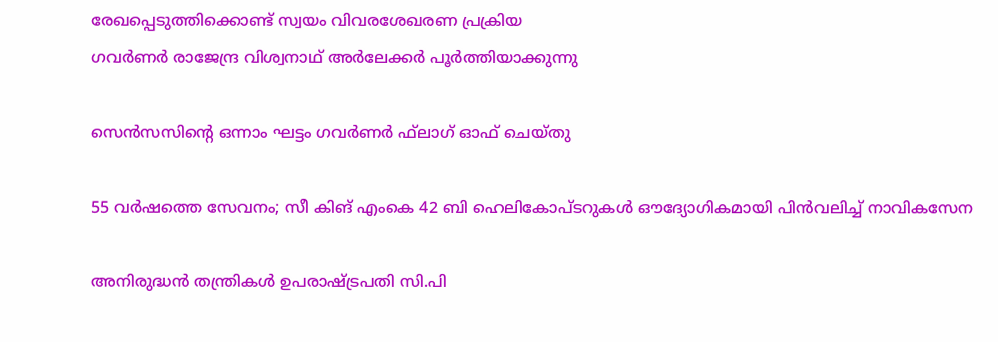രേഖപ്പെടുത്തിക്കൊണ്ട് സ്വയം വിവരശേഖരണ പ്രക്രിയ
ഗവര്‍ണര്‍ രാജേന്ദ്ര വിശ്വനാഥ് അര്‍ലേക്കര്‍ പൂര്‍ത്തിയാക്കുന്നു

സെന്‍സസിന്റെ ഒന്നാം ഘട്ടം ഗവര്‍ണര്‍ ഫ്‌ലാഗ് ഓഫ് ചെയ്തു

55 വര്‍ഷത്തെ സേവനം; സീ കിങ് എംകെ 42 ബി ഹെലികോപ്ടറുകള്‍ ഔദ്യോഗികമായി പിന്‍വലിച്ച് നാവികസേന

അനിരുദ്ധന്‍ തന്ത്രികള്‍ ഉപരാഷ്ട്രപതി സി.പി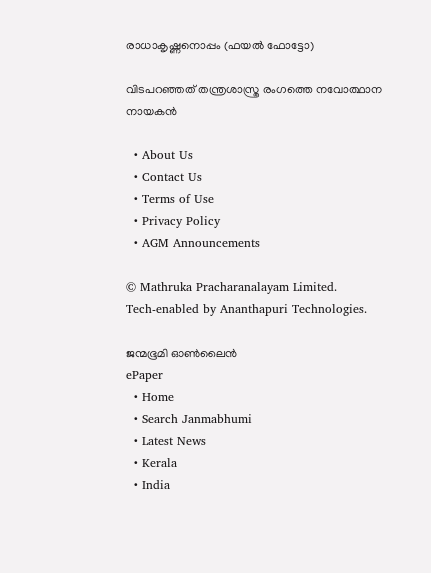രാധാകൃഷ്ണനൊപ്പം (ഫയല്‍ ഫോട്ടോ)

വിടപറഞ്ഞത് തന്ത്രശാസ്ത്ര രംഗത്തെ നവോത്ഥാന നായകന്‍

  • About Us
  • Contact Us
  • Terms of Use
  • Privacy Policy
  • AGM Announcements

© Mathruka Pracharanalayam Limited.
Tech-enabled by Ananthapuri Technologies.

ജന്മഭൂമി ഓണ്‍ലൈന്‍
ePaper
  • Home
  • Search Janmabhumi
  • Latest News
  • Kerala
  • India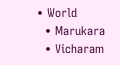• World
  • Marukara
  • Vicharam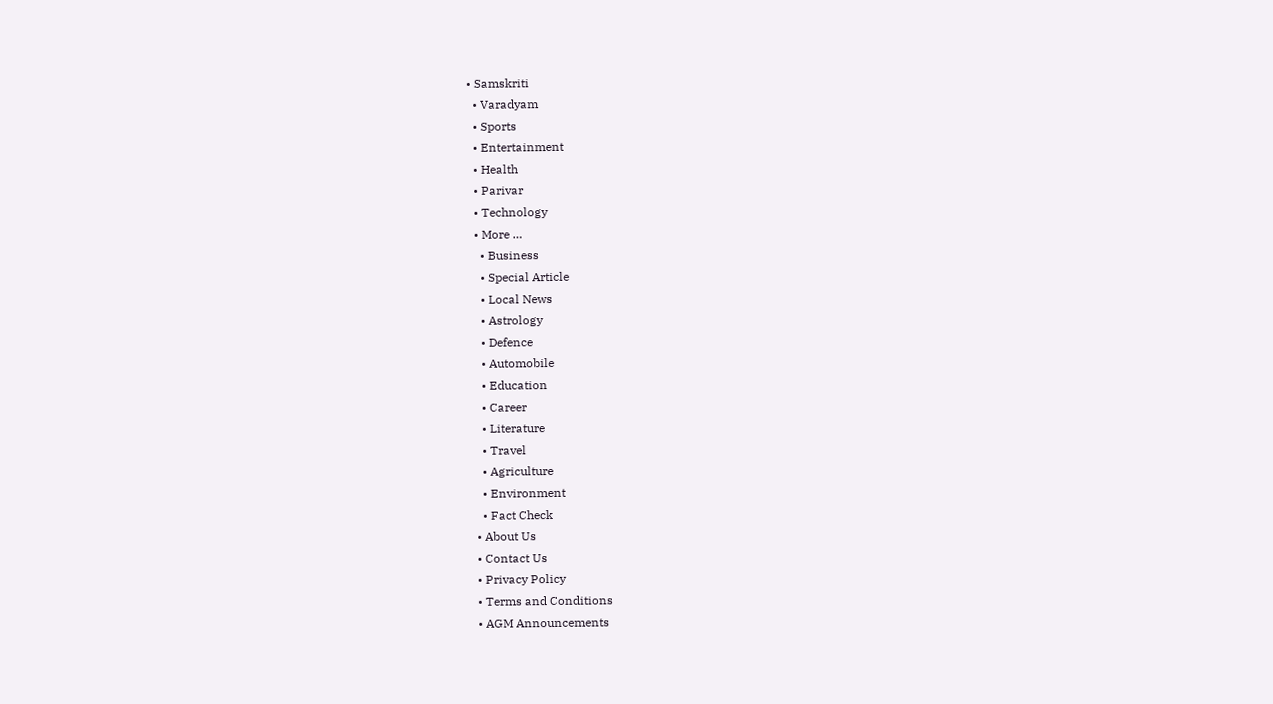• Samskriti
  • Varadyam
  • Sports
  • Entertainment
  • Health
  • Parivar
  • Technology
  • More …
    • Business
    • Special Article
    • Local News
    • Astrology
    • Defence
    • Automobile
    • Education
    • Career
    • Literature
    • Travel
    • Agriculture
    • Environment
    • Fact Check
  • About Us
  • Contact Us
  • Privacy Policy
  • Terms and Conditions
  • AGM Announcements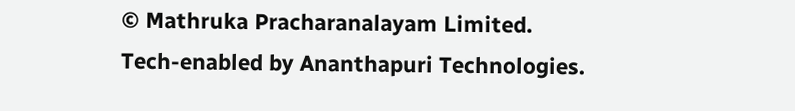© Mathruka Pracharanalayam Limited.
Tech-enabled by Ananthapuri Technologies.